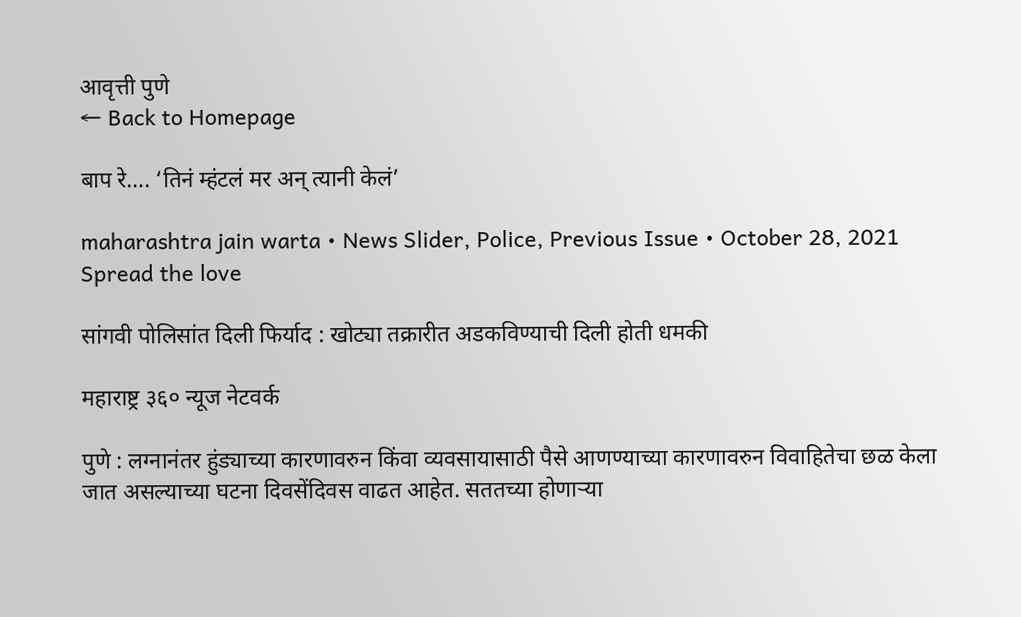आवृत्ती पुणे
← Back to Homepage

बाप रे…. ‘तिनं म्हंटलं मर अन् त्यानी केलं’

maharashtra jain warta • News Slider, Police, Previous Issue • October 28, 2021
Spread the love

सांगवी पोलिसांत दिली फिर्याद : खोट्या तक्रारीत अडकविण्याची दिली होती धमकी

महाराष्ट्र ३६० न्यूज नेटवर्क

पुणे : लग्नानंतर हुंड्याच्या कारणावरुन किंवा व्यवसायासाठी पैसे आणण्याच्या कारणावरुन विवाहितेचा छळ केला जात असल्याच्या घटना दिवसेंदिवस वाढत आहेत. सततच्या होणाऱ्या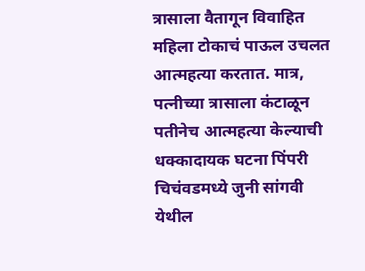त्रासाला वैतागून विवाहित महिला टोकाचं पाऊल उचलत आत्महत्या करतात. मात्र, पत्नीच्या त्रासाला कंटाळून पतीनेच आत्महत्या केल्याची धक्कादायक घटना पिंपरी चिचंवडमध्ये जुनी सांगवी येथील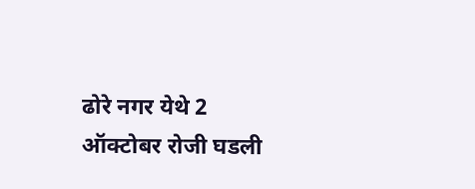ढोरे नगर येथे 2 ऑक्टोबर रोजी घडली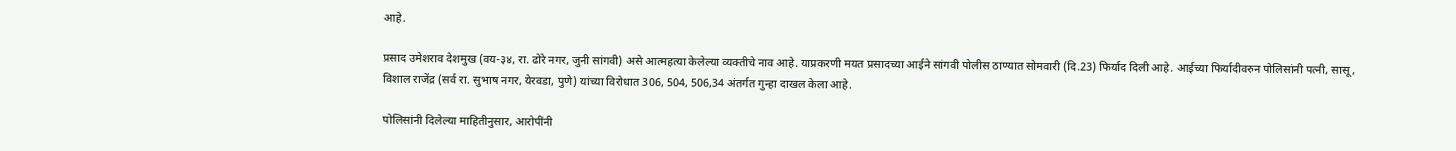आहे.

प्रसाद उमेशराव देशमुख (वय-३४, रा. ढोरे नगर, जुनी सांगवी) असे आत्महत्या केलेल्या व्यक्तीचे नाव आहे. याप्रकरणी मयत प्रसादच्या आईने सांगवी पोलीस ठाण्यात सोमवारी (दि.23) फिर्याद दिली आहे. आईच्या फिर्यादीवरुन पोलिसांनी पत्नी, सासू, विशाल राजेंद्र (सर्व रा. सुभाष नगर, येरवडा, पुणे) यांच्या विरोधात 306, 504, 506,34 अंतर्गत गुन्हा दाखल केला आहे.

पोलिसांनी दिलेल्या माहितीनुसार, आरोपींनी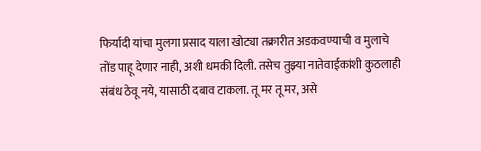फिर्यादी यांचा मुलगा प्रसाद याला खोट्या तक्रारीत अडकवण्याची व मुलाचे तोंड पाहू देणार नाही, अशी धमकी दिली. तसेच तुझ्या नातेवाईकांशी कुठलाही संबंध ठेवू नये, यासाठी दबाव टाकला. तू मर तू मर, असे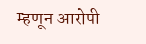म्हणून आरोपी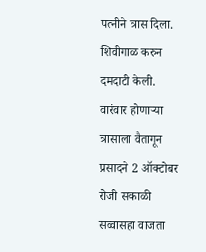पत्नीने त्रास दिला. शिवीगाळ करुन दमदाटी केली. वारंवार होणाऱ्या त्रासाला वैतागून प्रसादने 2 ऑक्टोबर रोजी सकाळी सव्वासहा वाजता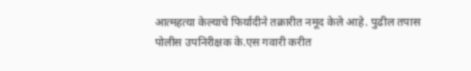आत्महत्या केल्याचे फिर्यादीने तक्रारीत नमूद केले आहे. पुढील तपास पोलीस उपनिरीक्षक के.एस गवारी करीत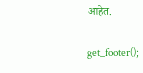आहेत.

get_footer();